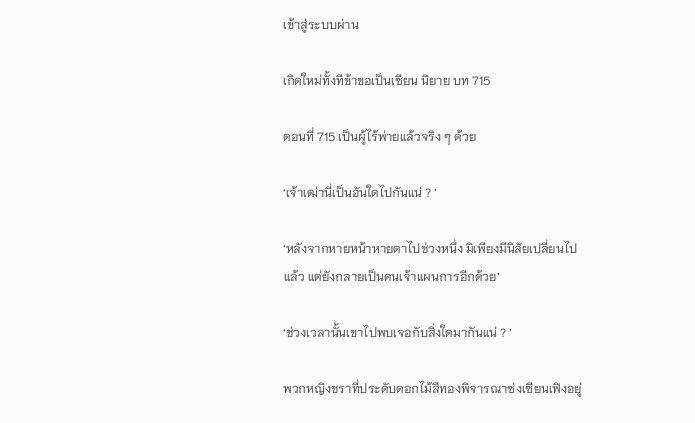เข้าสู่ระบบผ่าน

เกิดใหม่ทั้งทีข้าขอเป็นเซียน นิยาย บท 715

ตอนที่ 715 เป็นผู้ไร้พ่ายแล้วจริง ๆ ด้วย

‘เจ้าเฒ่านี่เป็นอันใดไปกันแน่ ? ’

‘หลังจากหายหน้าหายตาไปช่วงหนึ่ง มิเพียงมีนิสัยเปลี่ยนไปแล้ว แต่ยังกลายเป็นคนเจ้าแผนการอีกด้วย’

‘ช่วงเวลานั้นเขาไปพบเจอกับสิ่งใดมากันแน่ ? ’

พวกหญิงชราที่ประดับดอกไม้สีทองพิจารณาซ่งเซียนเฟิงอยู่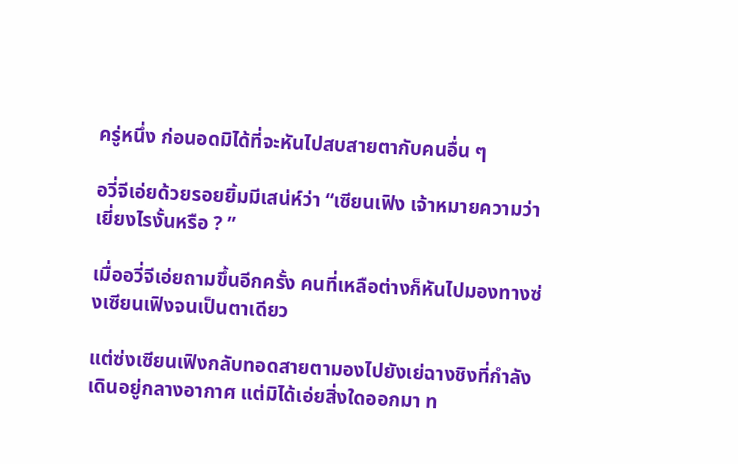ครู่หนึ่ง ก่อนอดมิได้ที่จะหันไปสบสายตากับคนอื่น ๆ

อวี่จีเอ่ยด้วยรอยยิ้มมีเสน่ห์ว่า “เซียนเฟิง เจ้าหมายความว่าเยี่ยงไรงั้นหรือ ? ”

เมื่ออวี่จีเอ่ยถามขึ้นอีกครั้ง คนที่เหลือต่างก็หันไปมองทางซ่งเซียนเฟิงจนเป็นตาเดียว

แต่ซ่งเซียนเฟิงกลับทอดสายตามองไปยังเย่ฉางชิงที่กำลังเดินอยู่กลางอากาศ แต่มิได้เอ่ยสิ่งใดออกมา ท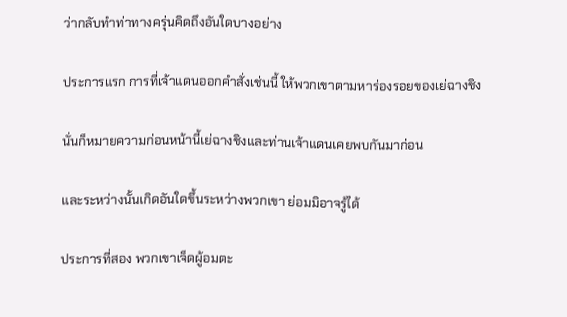ว่ากลับทำท่าทางครุ่นคิดถึงอันใดบางอย่าง

ประการแรก การที่เจ้าแดนออกคำสั่งเช่นนี้ ให้พวกเขาตามหาร่องรอยของเย่ฉางชิง

นั่นก็หมายความก่อนหน้านี้เย่ฉางชิงและท่านเจ้าแดนเคยพบกันมาก่อน

และระหว่างนั้นเกิดอันใดขึ้นระหว่างพวกเขา ย่อมมิอาจรู้ได้

ประการที่สอง พวกเขาเจ็ดผู้อมตะ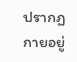ปรากฏกายอยู่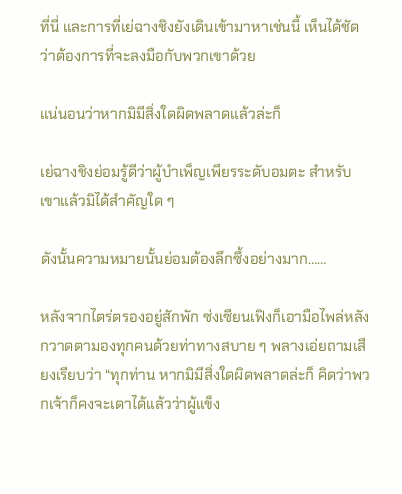ที่นี่ และการที่เย่ฉางชิงยังเดินเข้ามาหาเช่นนี้ เห็นได้ชัดว่าต้องการที่จะลงมือกับพวกเขาด้วย

แน่นอนว่าหากมิมีสิ่งใดผิดพลาดแล้วล่ะก็

เย่ฉางชิงย่อมรู้ดีว่าผู้บำเพ็ญเพียรระดับอมตะ สำหรับเขาแล้วมิได้สำคัญใด ๆ

ดังนั้นความหมายนั้นย่อมต้องลึกซึ้งอย่างมาก……

หลังจากไตร่ตรองอยู่สักพัก ซ่งเซียนเฟิงก็เอามือไพล่หลัง กวาดตามองทุกคนด้วยท่าทางสบาย ๆ พลางเอ่ยถามเสียงเรียบว่า “ทุกท่าน หากมิมีสิ่งใดผิดพลาดล่ะก็ คิดว่าพวกเจ้าก็คงจะเดาได้แล้วว่าผู้แข็ง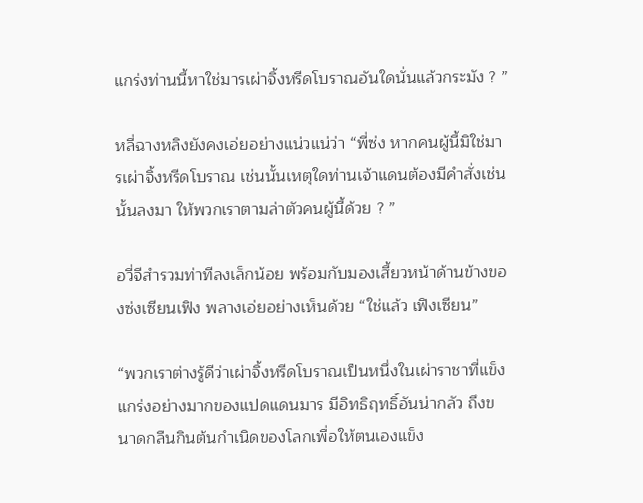แกร่งท่านนี้หาใช่มารเผ่าจิ้งหรีดโบราณอันใดนั่นแล้วกระมัง ? ”

หลี่ฉางหลิงยังคงเอ่ยอย่างแน่วแน่ว่า “พี่ซ่ง หากคนผู้นี้มิใช่มารเผ่าจิ้งหรีดโบราณ เช่นนั้นเหตุใดท่านเจ้าแดนต้องมีคำสั่งเช่นนั้นลงมา ให้พวกเราตามล่าตัวคนผู้นี้ด้วย ? ”

อวี่จีสำรวมท่าทีลงเล็กน้อย พร้อมกับมองเสี้ยวหน้าด้านข้างของซ่งเซียนเฟิง พลางเอ่ยอย่างเห็นด้วย “ใช่แล้ว เฟิงเซียน”

“พวกเราต่างรู้ดีว่าเผ่าจิ้งหรีดโบราณเป็นหนึ่งในเผ่าราชาที่แข็งแกร่งอย่างมากของแปดแดนมาร มีอิทธิฤทธิ์อันน่ากลัว ถึงขนาดกลืนกินต้นกำเนิดของโลกเพื่อให้ตนเองแข็ง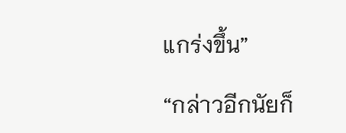แกร่งขึ้น”

“กล่าวอีกนัยก็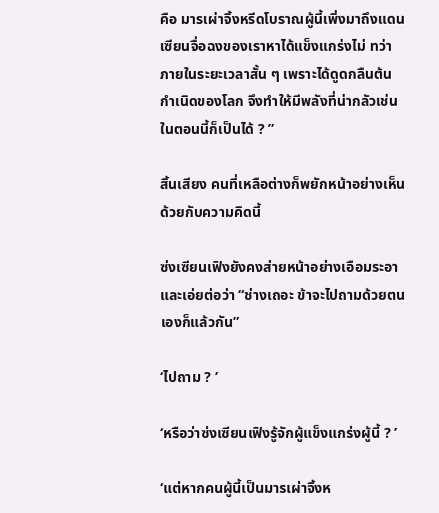คือ มารเผ่าจิ้งหรีดโบราณผู้นี้เพิ่งมาถึงแดนเซียนจื่อฉงของเราหาได้แข็งแกร่งไม่ ทว่าภายในระยะเวลาสั้น ๆ เพราะได้ดูดกลืนต้นกำเนิดของโลก จึงทำให้มีพลังที่น่ากลัวเช่นในตอนนี้ก็เป็นได้ ? ”

สิ้นเสียง คนที่เหลือต่างก็พยักหน้าอย่างเห็นด้วยกับความคิดนี้

ซ่งเซียนเฟิงยังคงส่ายหน้าอย่างเอือมระอา และเอ่ยต่อว่า “ช่างเถอะ ข้าจะไปถามด้วยตนเองก็แล้วกัน”

‘ไปถาม ? ’

‘หรือว่าซ่งเซียนเฟิงรู้จักผู้แข็งแกร่งผู้นี้ ? ’

‘แต่หากคนผู้นี้เป็นมารเผ่าจิ้งห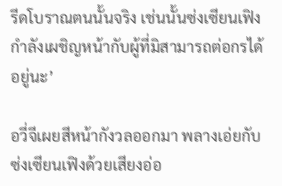รีดโบราณตนนั้นจริง เช่นนั้นซ่งเซียนเฟิงกำลังเผชิญหน้ากับผู้ที่มิสามารถต่อกรได้อยู่นะ’

อวี่จีเผยสีหน้ากังวลออกมา พลางเอ่ยกับซ่งเซียนเฟิงด้วยเสียงอ่อ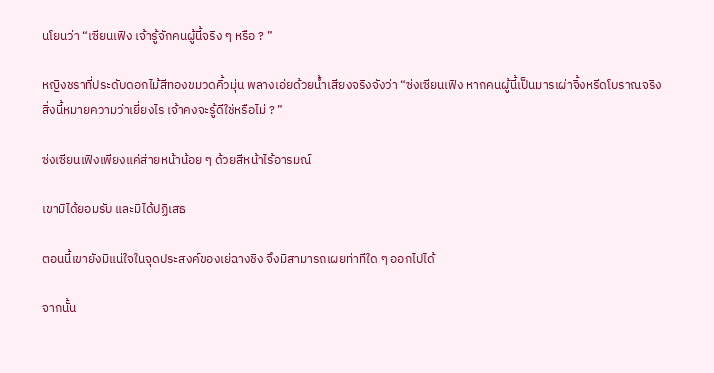นโยนว่า “เซียนเฟิง เจ้ารู้จักคนผู้นี้จริง ๆ หรือ ? ”

หญิงชราที่ประดับดอกไม้สีทองขมวดคิ้วมุ่น พลางเอ่ยด้วยน้ำเสียงจริงจังว่า “ซ่งเซียนเฟิง หากคนผู้นี้เป็นมารเผ่าจิ้งหรีดโบราณจริง สิ่งนี้หมายความว่าเยี่ยงไร เจ้าคงจะรู้ดีใช่หรือไม่ ? ”

ซ่งเซียนเฟิงเพียงแค่ส่ายหน้าน้อย ๆ ด้วยสีหน้าไร้อารมณ์

เขามิได้ยอมรับ และมิได้ปฏิเสธ

ตอนนี้เขายังมิแน่ใจในจุดประสงค์ของเย่ฉางชิง จึงมิสามารถเผยท่าทีใด ๆ ออกไปได้

จากนั้น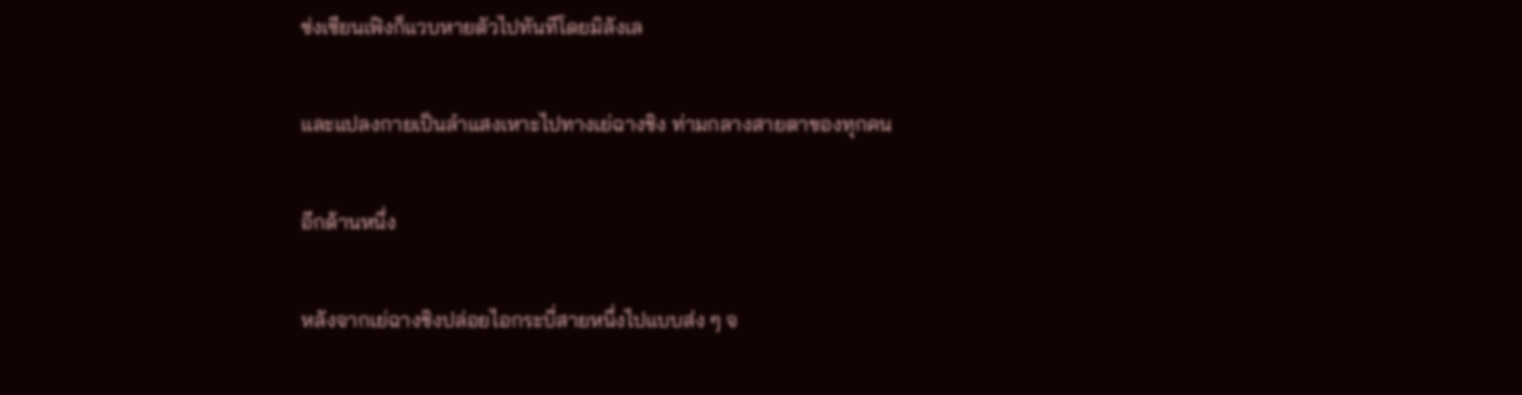ซ่งเซียนเฟิงก็แวบหายตัวไปทันทีโดยมิลังเล

และแปลงกายเป็นลำแสงเหาะไปทางเย่ฉางชิง ท่ามกลางสายตาของทุกคน

อีกด้านหนึ่ง

หลังจากเย่ฉางชิงปล่อยไอกระบี่สายหนึ่งไปแบบส่ง ๆ จ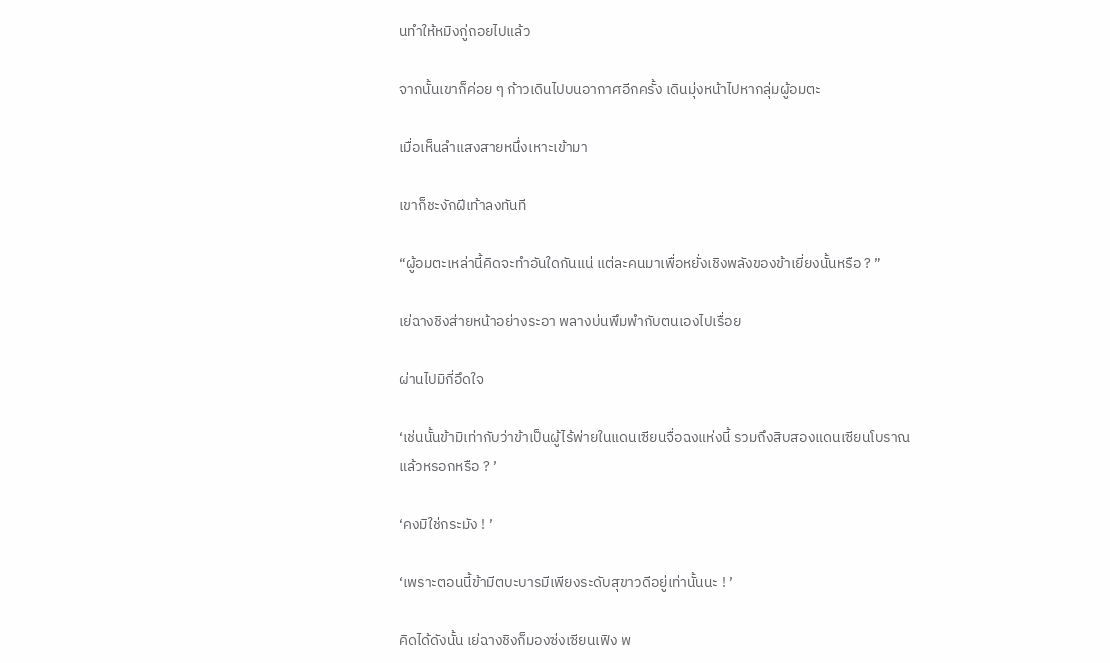นทำให้หมิงกู่ถอยไปแล้ว

จากนั้นเขาก็ค่อย ๆ ก้าวเดินไปบนอากาศอีกครั้ง เดินมุ่งหน้าไปหากลุ่มผู้อมตะ

เมื่อเห็นลำแสงสายหนึ่งเหาะเข้ามา

เขาก็ชะงักฝีเท้าลงทันที

“ผู้อมตะเหล่านี้คิดจะทำอันใดกันแน่ แต่ละคนมาเพื่อหยั่งเชิงพลังของข้าเยี่ยงนั้นหรือ ? ”

เย่ฉางชิงส่ายหน้าอย่างระอา พลางบ่นพึมพำกับตนเองไปเรื่อย

ผ่านไปมิกี่อึดใจ

‘เช่นนั้นข้ามิเท่ากับว่าข้าเป็นผู้ไร้พ่ายในแดนเซียนจื่อฉงแห่งนี้ รวมถึงสิบสองแดนเซียนโบราณแล้วหรอกหรือ ? ’

‘คงมิใช่กระมัง ! ’

‘เพราะตอนนี้ข้ามีตบะบารมีเพียงระดับสุขาวดีอยู่เท่านั้นนะ ! ’

คิดได้ดังนั้น เย่ฉางชิงก็มองซ่งเซียนเฟิง พ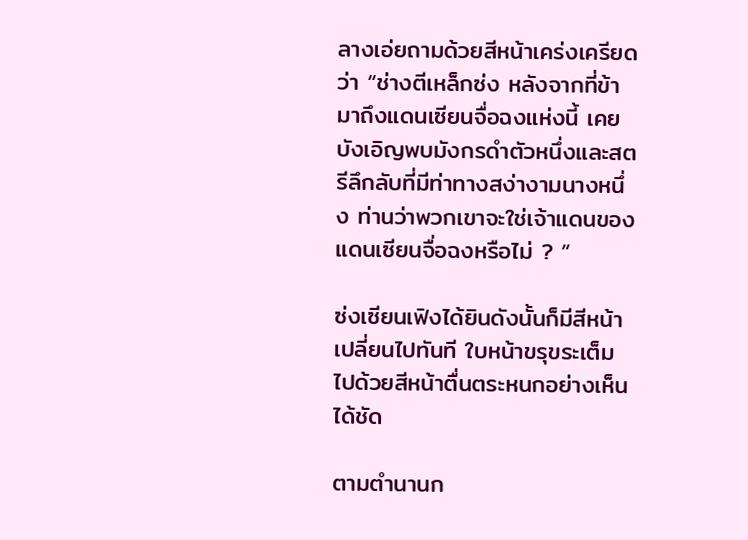ลางเอ่ยถามด้วยสีหน้าเคร่งเครียดว่า “ช่างตีเหล็กซ่ง หลังจากที่ข้ามาถึงแดนเซียนจื่อฉงแห่งนี้ เคยบังเอิญพบมังกรดำตัวหนึ่งและสตรีลึกลับที่มีท่าทางสง่างามนางหนึ่ง ท่านว่าพวกเขาจะใช่เจ้าแดนของแดนเซียนจื่อฉงหรือไม่ ? ”

ซ่งเซียนเฟิงได้ยินดังนั้นก็มีสีหน้าเปลี่ยนไปทันที ใบหน้าขรุขระเต็มไปด้วยสีหน้าตื่นตระหนกอย่างเห็นได้ชัด

ตามตำนานก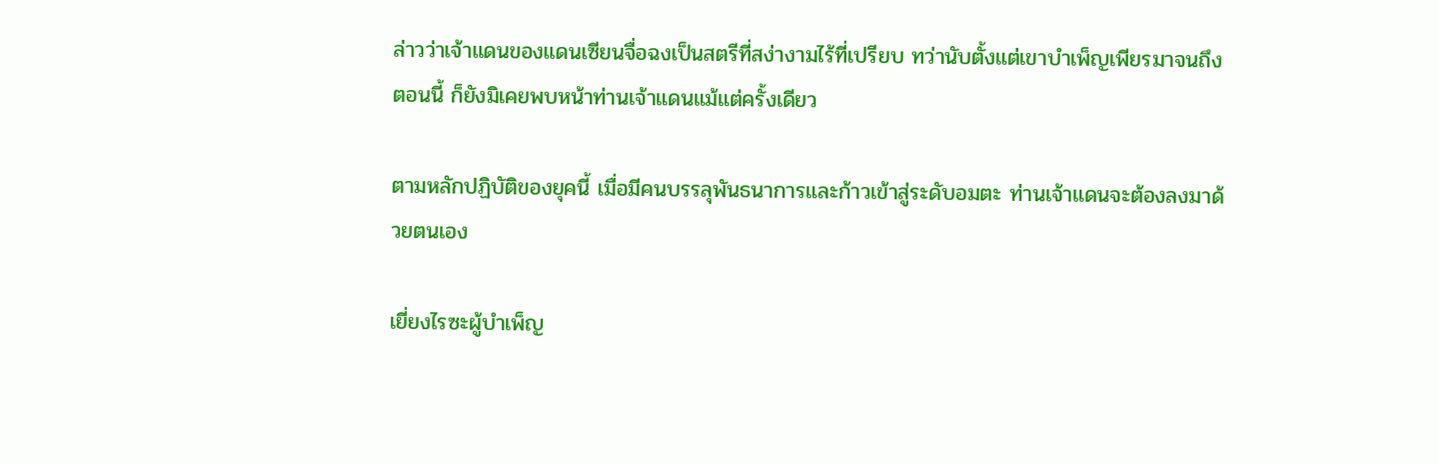ล่าวว่าเจ้าแดนของแดนเซียนจื่อฉงเป็นสตรีที่สง่างามไร้ที่เปรียบ ทว่านับตั้งแต่เขาบำเพ็ญเพียรมาจนถึงตอนนี้ ก็ยังมิเคยพบหน้าท่านเจ้าแดนแม้แต่ครั้งเดียว

ตามหลักปฏิบัติของยุคนี้ เมื่อมีคนบรรลุพันธนาการและก้าวเข้าสู่ระดับอมตะ ท่านเจ้าแดนจะต้องลงมาด้วยตนเอง

เยี่ยงไรซะผู้บำเพ็ญ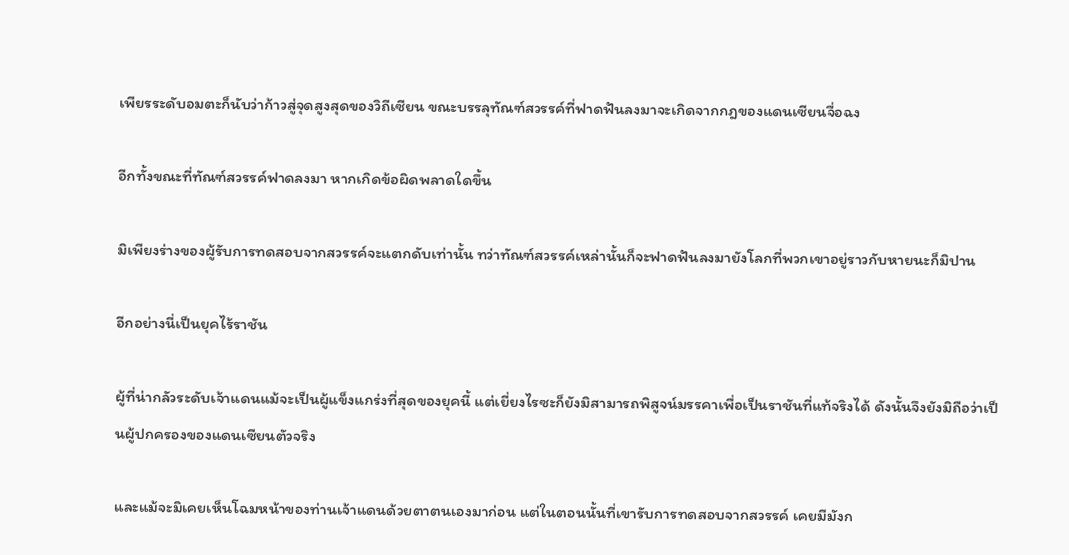เพียรระดับอมตะก็นับว่าก้าวสู่จุดสูงสุดของวิถีเซียน ขณะบรรลุทัณฑ์สวรรค์ที่ฟาดฟันลงมาจะเกิดจากกฎของแดนเซียนจื่อฉง

อีกทั้งขณะที่ทัณฑ์สวรรค์ฟาดลงมา หากเกิดข้อผิดพลาดใดขึ้น

มิเพียงร่างของผู้รับการทดสอบจากสวรรค์จะแตกดับเท่านั้น ทว่าทัณฑ์สวรรค์เหล่านั้นก็จะฟาดฟันลงมายังโลกที่พวกเขาอยู่ราวกับหายนะก็มิปาน

อีกอย่างนี่เป็นยุคไร้ราชัน

ผู้ที่น่ากลัวระดับเจ้าแดนแม้จะเป็นผู้แข็งแกร่งที่สุดของยุคนี้ แต่เยี่ยงไรซะก็ยังมิสามารถพิสูจน์มรรคาเพื่อเป็นราชันที่แท้จริงได้ ดังนั้นจึงยังมิถือว่าเป็นผู้ปกครองของแดนเซียนตัวจริง

และแม้จะมิเคยเห็นโฉมหน้าของท่านเจ้าแดนด้วยตาตนเองมาก่อน แต่ในตอนนั้นที่เขารับการทดสอบจากสวรรค์ เคยมีมังก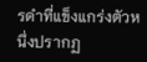รดำที่แข็งแกร่งตัวหนึ่งปรากฏ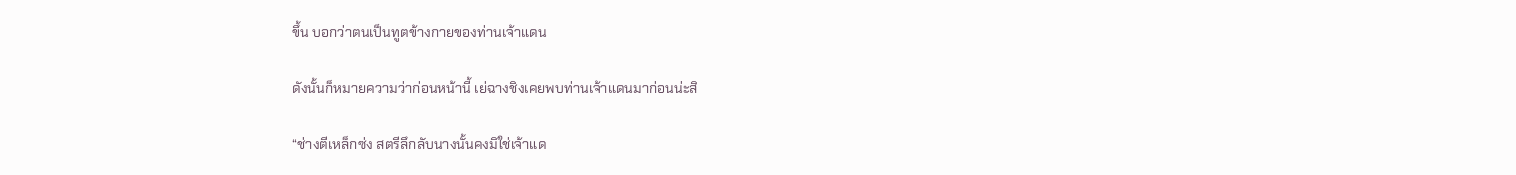ขึ้น บอกว่าตนเป็นทูตข้างกายของท่านเจ้าแดน

ดังนั้นก็หมายความว่าก่อนหน้านี้ เย่ฉางชิงเคยพบท่านเจ้าแดนมาก่อนน่ะสิ

“ช่างตีเหล็กซ่ง สตรีลึกลับนางนั้นคงมิใช่เจ้าแด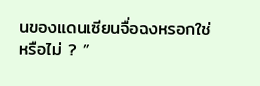นของแดนเซียนจื่อฉงหรอกใช่หรือไม่ ? ”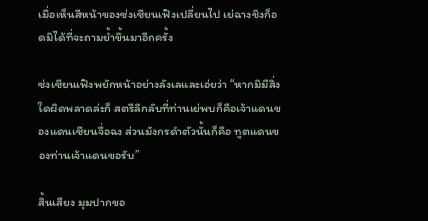เมื่อเห็นสีหน้าของซ่งเซียนเฟิงเปลี่ยนไป เย่ฉางชิงก็อดมิได้ที่จะถามย้ำขึ้นมาอีกครั้ง

ซ่งเซียนเฟิงพยักหน้าอย่างลังเลและเอ่ยว่า “หากมิมีสิ่งใดผิดพลาดล่ะก็ สตรีลึกลับที่ท่านเย่พบก็คือเจ้าแดนของแดนเซียนจื่อฉง ส่วนมังกรดำตัวนั้นก็คือ ทูตแดนของท่านเจ้าแดนขอรับ”

สิ้นเสียง มุมปากขอ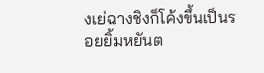งเย่ฉางชิงก็โค้งขึ้นเป็นรอยยิ้มหยันต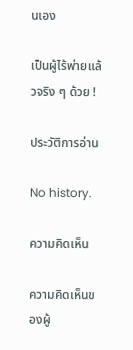นเอง

เป็นผู้ไร้พ่ายแล้วจริง ๆ ด้วย !

ประวัติการอ่าน

No history.

ความคิดเห็น

ความคิดเห็นของผู้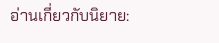อ่านเกี่ยวกับนิยาย: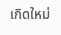เกิดใหม่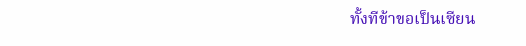ทั้งทีข้าขอเป็นเซียน